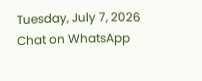Tuesday, July 7, 2026
Chat on WhatsApp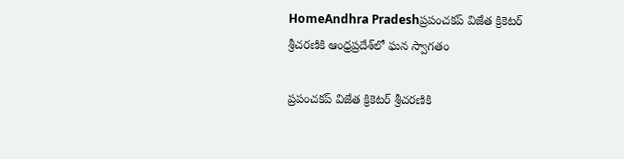HomeAndhra Pradeshప్రపంచకప్‌ విజేత క్రికెటర్‌ శ్రీచరణికి ఆంధ్రప్రదేశ్‌లో ఘన స్వాగతం

ప్రపంచకప్‌ విజేత క్రికెటర్‌ శ్రీచరణికి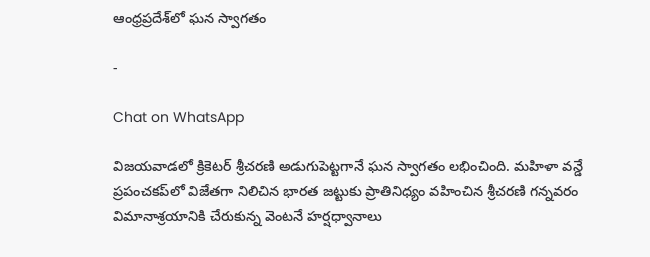ఆంధ్రప్రదేశ్‌లో ఘన స్వాగతం

-

Chat on WhatsApp

విజయవాడలో క్రికెటర్‌ శ్రీచరణి అడుగుపెట్టగానే ఘన స్వాగతం లభించింది. మహిళా వన్డే ప్రపంచకప్‌లో విజేతగా నిలిచిన భారత జట్టుకు ప్రాతినిధ్యం వహించిన శ్రీచరణి గన్నవరం విమానాశ్రయానికి చేరుకున్న వెంటనే హర్షధ్వానాలు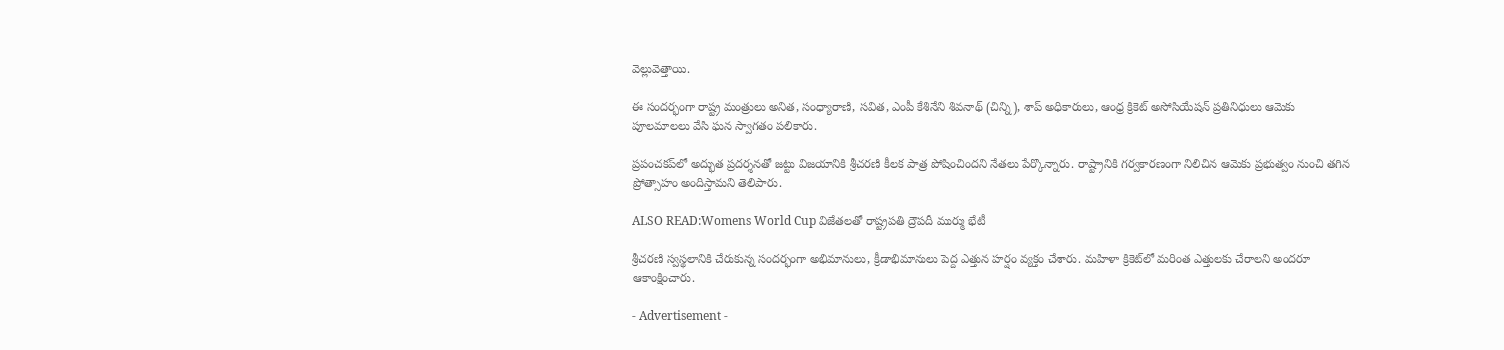వెల్లువెత్తాయి.

ఈ సందర్భంగా రాష్ట్ర మంత్రులు అనిత, సంధ్యారాణి, సవిత, ఎంపీ కేశినేని శివనాథ్‌ (చిన్ని), శాప్‌ అధికారులు, ఆంధ్ర క్రికెట్‌ అసోసియేషన్‌ ప్రతినిధులు ఆమెకు పూలమాలలు వేసి ఘన స్వాగతం పలికారు.

ప్రపంచకప్‌లో అద్భుత ప్రదర్శనతో జట్టు విజయానికి శ్రీచరణి కీలక పాత్ర పోషించిందని నేతలు పేర్కొన్నారు. రాష్ట్రానికి గర్వకారణంగా నిలిచిన ఆమెకు ప్రభుత్వం నుంచి తగిన ప్రోత్సాహం అందిస్తామని తెలిపారు.

ALSO READ:Womens World Cup విజేతలతో రాష్ట్రపతి ద్రౌపదీ ముర్ము భేటీ

శ్రీచరణి స్వస్థలానికి చేరుకున్న సందర్భంగా అభిమానులు, క్రీడాభిమానులు పెద్ద ఎత్తున హర్షం వ్యక్తం చేశారు. మహిళా క్రికెట్‌లో మరింత ఎత్తులకు చేరాలని అందరూ ఆకాంక్షించారు.

- Advertisement -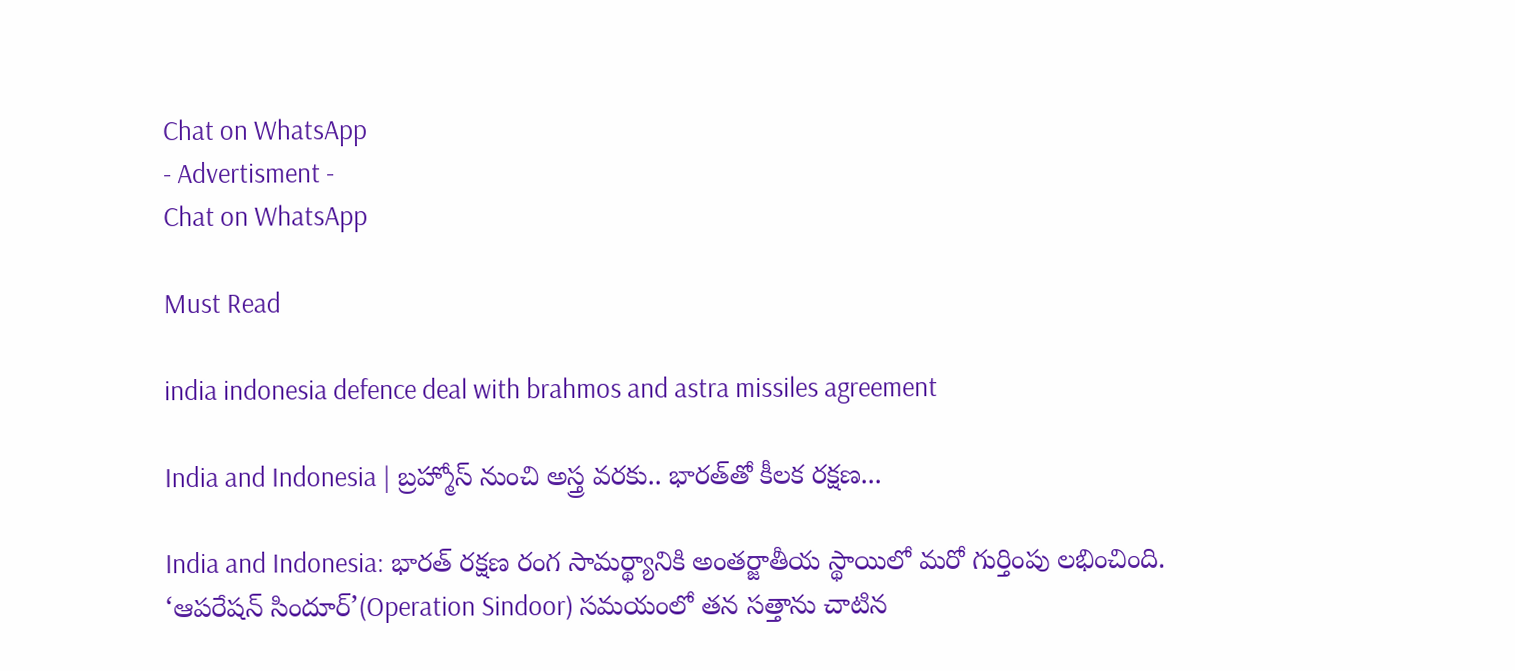Chat on WhatsApp
- Advertisment -
Chat on WhatsApp

Must Read

india indonesia defence deal with brahmos and astra missiles agreement

India and Indonesia | బ్రహ్మోస్‌ నుంచి అస్త్ర వరకు.. భారత్‌తో కీలక రక్షణ...

India and Indonesia: భారత్‌ రక్షణ రంగ సామర్థ్యానికి అంతర్జాతీయ స్థాయిలో మరో గుర్తింపు లభించింది. ‘ఆపరేషన్‌ సిందూర్‌’(Operation Sindoor) సమయంలో తన సత్తాను చాటిన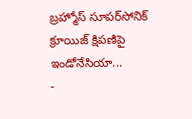బ్రహ్మోస్‌ సూపర్‌సోనిక్‌ క్రూయిజ్‌ క్షిపణిపై ఇండోనేసియా...
-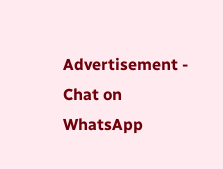Advertisement -
Chat on WhatsApp